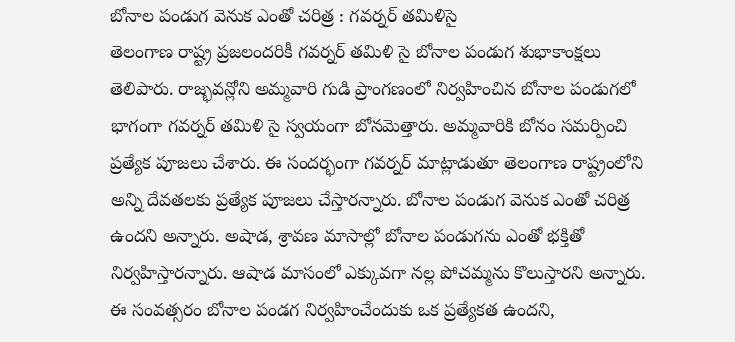బోనాల పండుగ వెనుక ఎంతో చరిత్ర : గవర్నర్ తమిళిసై
తెలంగాణ రాష్ట్ర ప్రజలందరికీ గవర్నర్ తమిళి సై బోనాల పండుగ శుభాకాంక్షలు తెలిపారు. రాజ్భవన్లోని అమ్మవారి గుడి ప్రాంగణంలో నిర్వహించిన బోనాల పండుగలో భాగంగా గవర్నర్ తమిళి సై స్వయంగా బోనమెత్తారు. అమ్మవారికి బోనం సమర్పించి ప్రత్యేక పూజలు చేశారు. ఈ సందర్భంగా గవర్నర్ మాట్లాడుతూ తెలంగాణ రాష్ట్రంలోని అన్ని దేవతలకు ప్రత్యేక పూజలు చేస్తారన్నారు. బోనాల పండుగ వెనుక ఎంతో చరిత్ర ఉందని అన్నారు. అషాడ, శ్రావణ మాసాల్లో బోనాల పండుగను ఎంతో భక్తితో నిర్వహిస్తారన్నారు. ఆషాడ మాసంలో ఎక్కువగా నల్ల పోచమ్మను కొలుస్తారని అన్నారు. ఈ సంవత్సరం బోనాల పండగ నిర్వహించేందుకు ఒక ప్రత్యేకత ఉందని,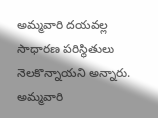అమ్మవారి దయవల్ల సాధారణ పరిస్థితులు నెలకొన్నాయని అన్నారు. అమ్మవారి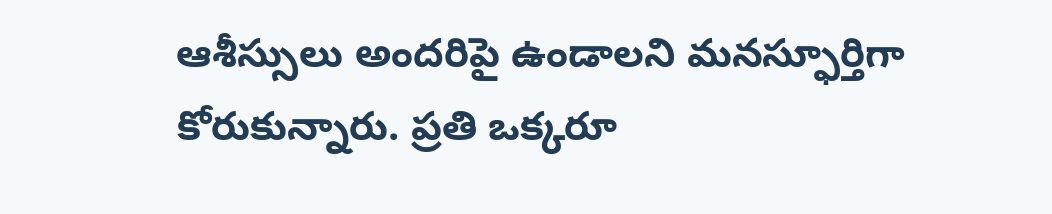ఆశీస్సులు అందరిపై ఉండాలని మనస్ఫూర్తిగా కోరుకున్నారు. ప్రతి ఒక్కరూ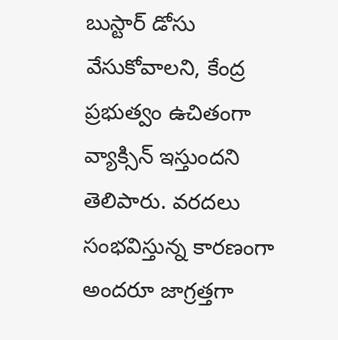బుస్టార్ డోసు వేసుకోవాలని, కేంద్ర ప్రభుత్వం ఉచితంగా వ్యాక్సిన్ ఇస్తుందని తెలిపారు. వరదలు సంభవిస్తున్న కారణంగా అందరూ జాగ్రత్తగా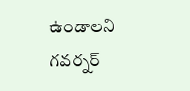ఉండాలని గవర్నర్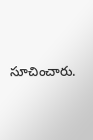సూచించారు.